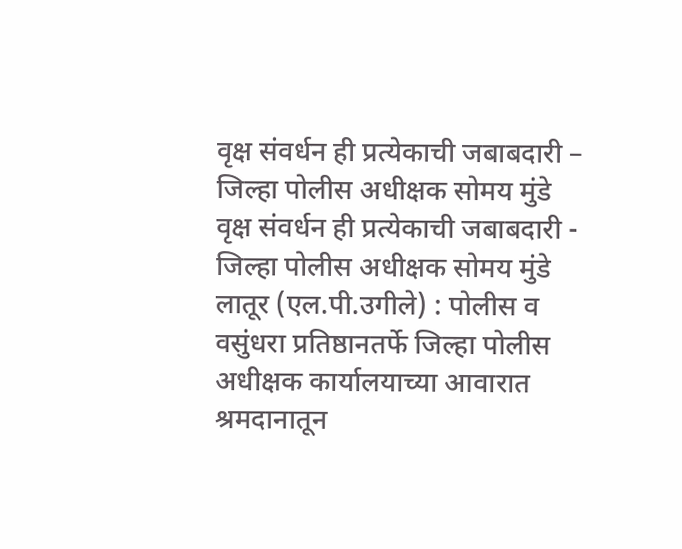वृक्ष संवर्धन ही प्रत्येकाची जबाबदारी – जिल्हा पोलीस अधीक्षक सोमय मुंडे
वृक्ष संवर्धन ही प्रत्येकाची जबाबदारी - जिल्हा पोलीस अधीक्षक सोमय मुंडे
लातूर (एल.पी.उगीले) : पोलीस व वसुंधरा प्रतिष्ठानतर्फे जिल्हा पोलीस अधीक्षक कार्यालयाच्या आवारात श्रमदानातून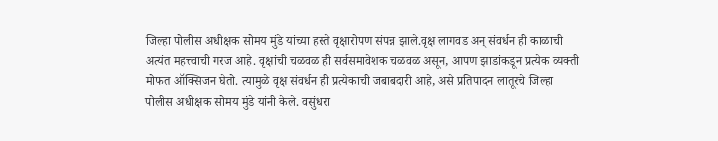जिल्हा पोलीस अधीक्षक सोमय मुंडे यांच्या हस्ते वृक्षारोपण संपन्न झाले.वृक्ष लागवड अन् संवर्धन ही काळाची अत्यंत महत्त्वाची गरज आहे. वृक्षांची चळवळ ही सर्वसमावेशक चळवळ असून, आपण झाडांकडून प्रत्येक व्यक्ती मोफत ऑक्सिजन घेतो. त्यामुळे वृक्ष संवर्धन ही प्रत्येकाची जबाबदारी आहे, असे प्रतिपादन लातूरचे जिल्हा पोलीस अधीक्षक सोमय मुंडे यांनी केले. वसुंधरा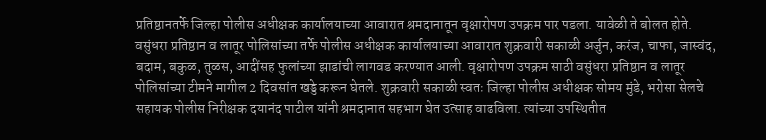प्रतिष्ठानतर्फे जिल्हा पोलीस अधीक्षक कार्यालयाच्या आवारात श्रमदानातून वृक्षारोपण उपक्रम पार पडला. यावेळी ते बोलत होते.
वसुंधरा प्रतिष्ठान व लातूर पोलिसांच्या तर्फे पोलीस अधीक्षक कार्यालयाच्या आवारात शुक्रवारी सकाळी अर्जुन, करंज, चाफा, जास्वंद, बदाम, बकुळ, तुळस, आदींसह फुलांच्या झाडांची लागवड करण्यात आली. वृक्षारोपण उपक्रम साठी वसुंधरा प्रतिष्ठान व लातूर पोलिसांच्या टीमने मागील 2 दिवसांत खड्डे करून घेतले. शुक्रवारी सकाळी स्वतः जिल्हा पोलीस अधीक्षक सोमय मुंडे, भरोसा सेलचे सहायक पोलीस निरीक्षक दयानंद पाटील यांनी श्रमदानात सहभाग घेत उत्साह वाढविला. त्यांच्या उपस्थितीत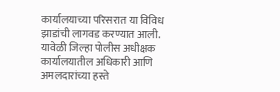कार्यालयाच्या परिसरात या विविध झाडांची लागवड करण्यात आली.
यावेळी जिल्हा पोलीस अधीक्षक कार्यालयातील अधिकारी आणि अमलदारांच्या हस्ते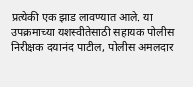प्रत्येकी एक झाड लावण्यात आले. या उपक्रमाच्या यशस्वीतेसाठी सहायक पोलीस निरीक्षक दयानंद पाटील, पोलीस अमलदार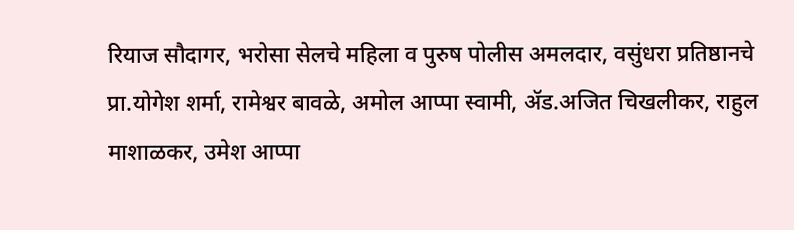रियाज सौदागर, भरोसा सेलचे महिला व पुरुष पोलीस अमलदार, वसुंधरा प्रतिष्ठानचे प्रा.योगेश शर्मा, रामेश्वर बावळे, अमोल आप्पा स्वामी, ॲड.अजित चिखलीकर, राहुल माशाळकर, उमेश आप्पा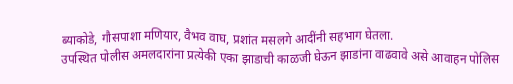ब्याकोडे, गौसपाशा मणियार, वैभव वाघ, प्रशांत मसलगे आदींनी सहभाग घेतला.
उपस्थित पोलीस अमलदारांना प्रत्येकी एका झाडाची काळजी घेऊन झाडांना वाढवावे असे आवाहन पोलिस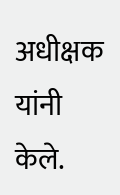अधीक्षक यांनी केले.